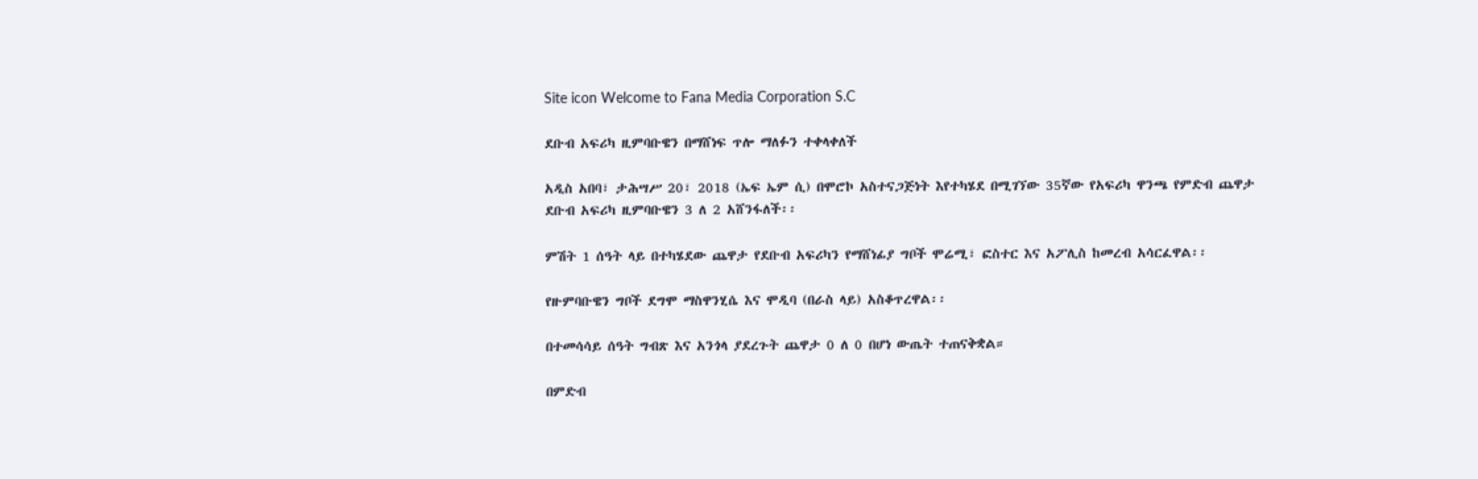Site icon Welcome to Fana Media Corporation S.C

ደቡብ አፍሪካ ዚምባቡዌን በማሸነፍ ጥሎ ማለፉን ተቀላቀለች

አዲስ አበባ፣ ታሕሣሥ 20፣ 2018 (ኤፍ ኤም ሲ) በሞሮኮ አስተናጋጅነት እየተካሄደ በሚገኘው 35ኛው የአፍሪካ ዋንጫ የምድብ ጨዋታ ደቡብ አፍሪካ ዚምባቡዌን 3 ለ 2 አሸንፋለች፡፡

ምሽት 1 ሰዓት ላይ በተካሄደው ጨዋታ የደቡብ አፍሪካን የማሸነፊያ ግቦች ሞሬሚ፣ ፎስተር እና አፖሊስ ከመረብ አሳርፈዋል፡፡

የዙምባቡዌን ግቦች ደግሞ ማስዋንሂሴ እና ሞዲባ (በራስ ላይ) አስቆጥረዋል፡፡

በተመሳሳይ ሰዓት ግብጽ እና አንጎላ ያደረጉት ጨዋታ 0 ለ 0 በሆነ ውጤት ተጠናቅቋል።

በምድብ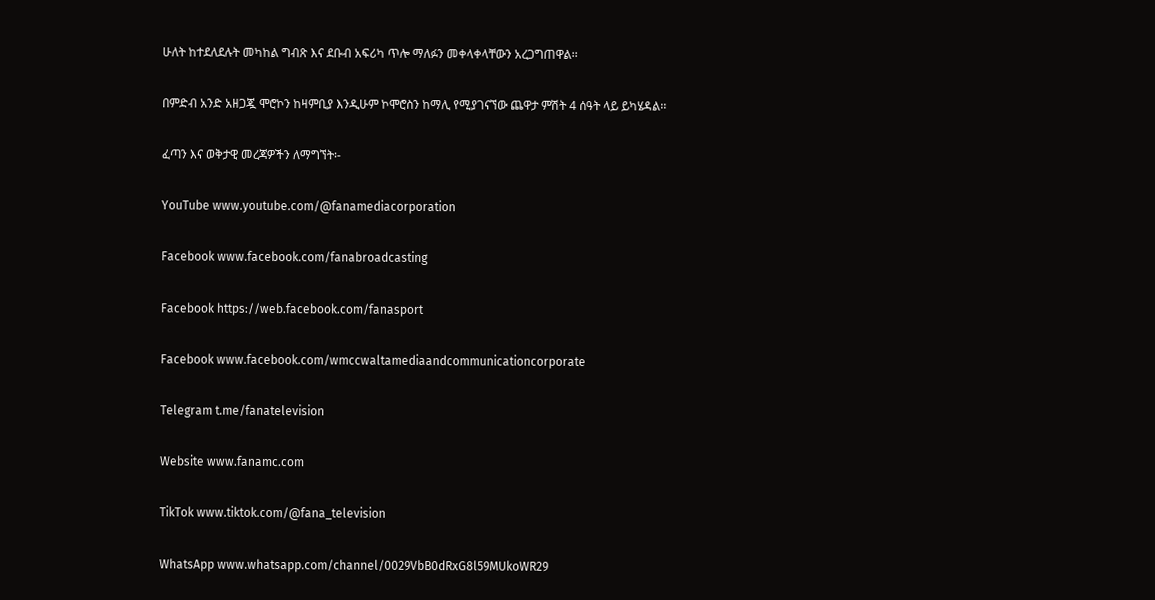ሁለት ከተደለደሉት መካከል ግብጽ እና ደቡብ አፍሪካ ጥሎ ማለፉን መቀላቀላቸውን አረጋግጠዋል፡፡

በምድብ አንድ አዘጋጇ ሞሮኮን ከዛምቢያ እንዲሁም ኮሞሮስን ከማሊ የሚያገናኘው ጨዋታ ምሽት 4 ሰዓት ላይ ይካሄዳል፡፡

ፈጣን እና ወቅታዊ መረጃዎችን ለማግኘት፡-

YouTube www.youtube.com/@fanamediacorporation

Facebook www.facebook.com/fanabroadcasting

Facebook https://web.facebook.com/fanasport

Facebook www.facebook.com/wmccwaltamediaandcommunicationcorporate

Telegram t.me/fanatelevision

Website www.fanamc.com

TikTok www.tiktok.com/@fana_television

WhatsApp www.whatsapp.com/channel/0029VbB0dRxG8l59MUkoWR29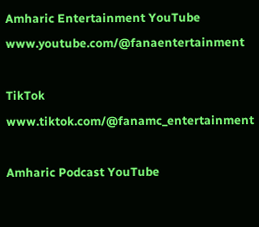Amharic Entertainment YouTube www.youtube.com/@fanaentertainment

TikTok www.tiktok.com/@fanamc_entertainment

Amharic Podcast YouTube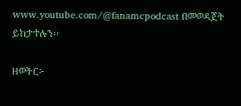www.youtube.com/@fanamcpodcast በመወዳጀት ይከታተሉን፡፡

ዘወትር፦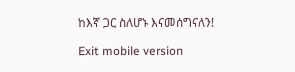ከእኛ ጋር ስለሆኑ እናመሰግናለን!

Exit mobile version